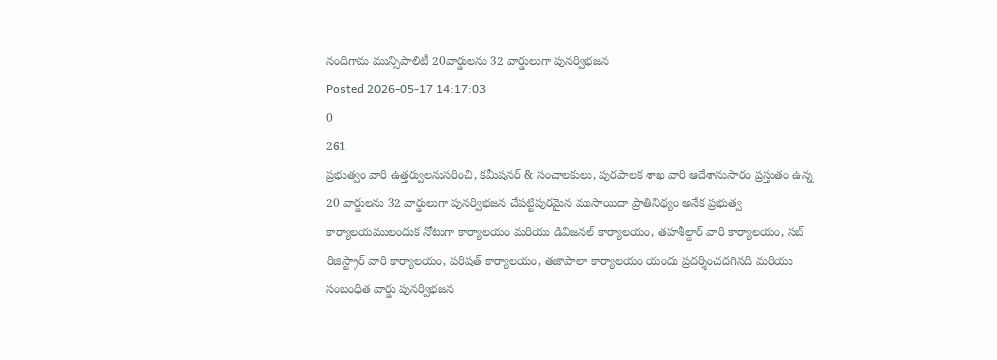నందిగామ మున్సిపాలిటీ 20వార్డులను 32 వార్డులుగా పునర్విభజన
Posted 2026-05-17 14:17:03
0
261
ప్రభుత్వం వారి ఉత్తర్వులనుసరించి, కమీషనర్ & సంచాలకులు, పురపాలక శాఖ వారి ఆదేశానుసారం ప్రస్తుతం ఉన్న 20 వార్డులను 32 వార్డులుగా పునర్విభజన చేపట్టిపురమైన ముసాయిదా ప్రాతినిథ్యం అనేక ప్రభుత్వ కార్యాలయములందుక నోటుగా కార్యాలయం మరియు డివిజనల్ కార్యాలయం, తహశీల్దార్ వారి కార్యాలయం, సబ్ రిజిస్ట్రార్ వారి కార్యాలయం, పరిషత్ కార్యాలయం, తజాపాలా కార్యాలయం యందు ప్రదర్శించదగినది మరియు సంబంధిత వార్డు పునర్విభజన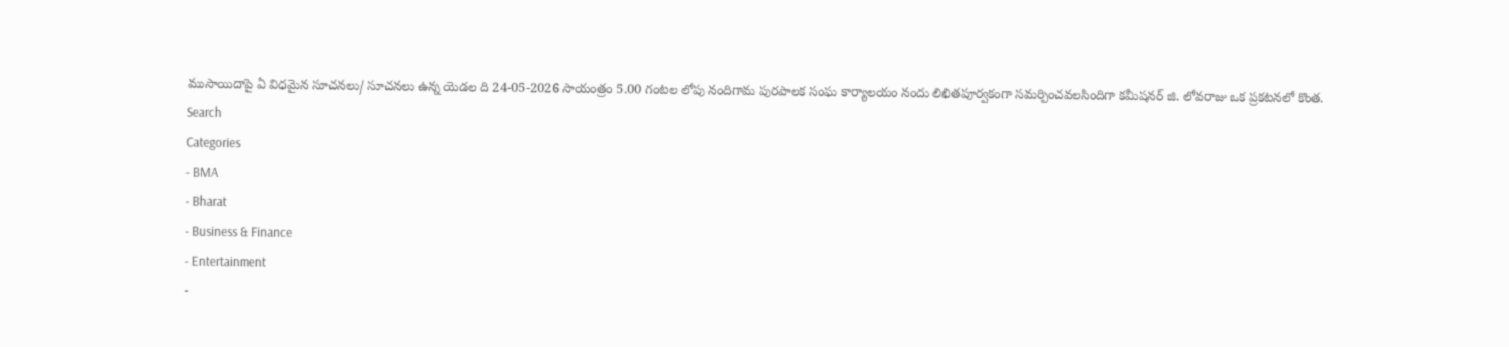ముసాయిదాపై ఏ విధమైన సూచనలు/ సూచనలు ఉన్న యెడల ది 24-05-2026 సాయంత్రం 5.00 గంటల లోపు నందిగామ పురపాలక సంఘ కార్యాలయం నందు లిఖితపూర్వకంగా సమర్పించవలసిందిగా కమీషనర్ జి. లోవరాజు ఒక ప్రకటనలో కొంత.
Search
Categories
- BMA
- Bharat
- Business & Finance
- Entertainment
-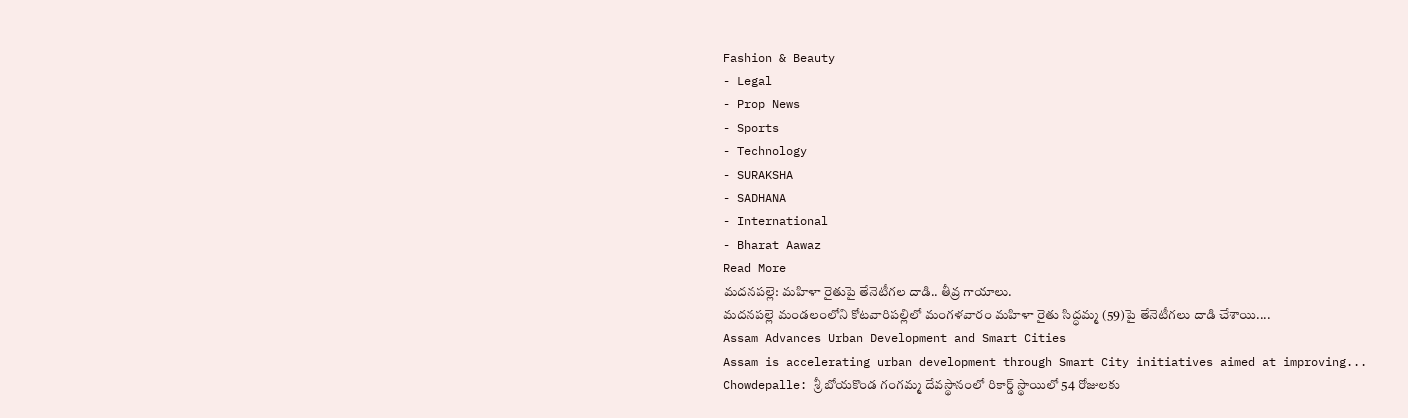Fashion & Beauty
- Legal
- Prop News
- Sports
- Technology
- SURAKSHA
- SADHANA
- International
- Bharat Aawaz
Read More
మదనపల్లె: మహిళా రైతుపై తేనెటీగల దాడి.. తీవ్ర గాయాలు.
మదనపల్లె మండలంలోని కోటవారిపల్లిలో మంగళవారం మహిళా రైతు సిద్ధమ్మ (59)పై తేనెటీగలు దాడి చేశాయి....
Assam Advances Urban Development and Smart Cities
Assam is accelerating urban development through Smart City initiatives aimed at improving...
Chowdepalle: శ్రీ బోయకొండ గంగమ్మ దేవస్థానంలో రికార్డ్ స్థాయిలో 54 రోజులకు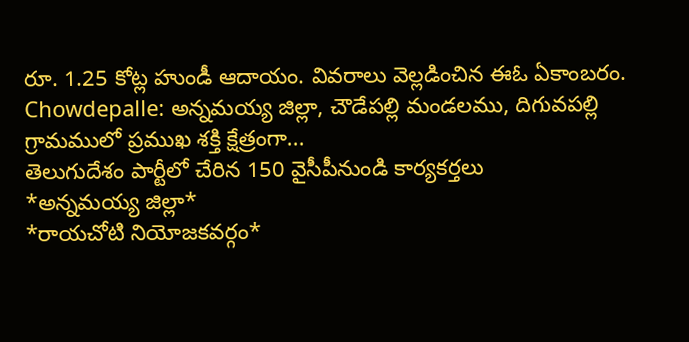రూ. 1.25 కోట్ల హుండీ ఆదాయం. వివరాలు వెల్లడించిన ఈఓ ఏకాంబరం.
Chowdepalle: అన్నమయ్య జిల్లా, చౌడేపల్లి మండలము, దిగువపల్లి గ్రామములో ప్రముఖ శక్తి క్షేత్రంగా...
తెలుగుదేశం పార్టీలో చేరిన 150 వైసీపీనుండి కార్యకర్తలు
*అన్నమయ్య జిల్లా*
*రాయచోటి నియోజకవర్గం*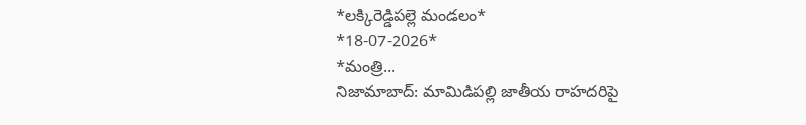*లక్కిరెడ్డిపల్లె మండలం*
*18-07-2026*
*మంత్రి...
నిజామాబాద్: మామిడిపల్లి జాతీయ రాహదరిపై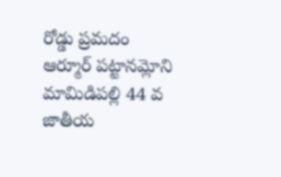రోడ్డు ప్రమదం
ఆర్మూర్ పట్టానమ్లోని మామిడిపల్లి 44 వ జాతీయ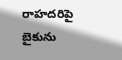రాహదరిపై బైకును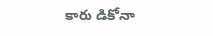కారు డికోనా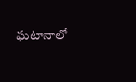ఘటానాలో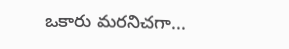ఒకారు మరనిచగా...